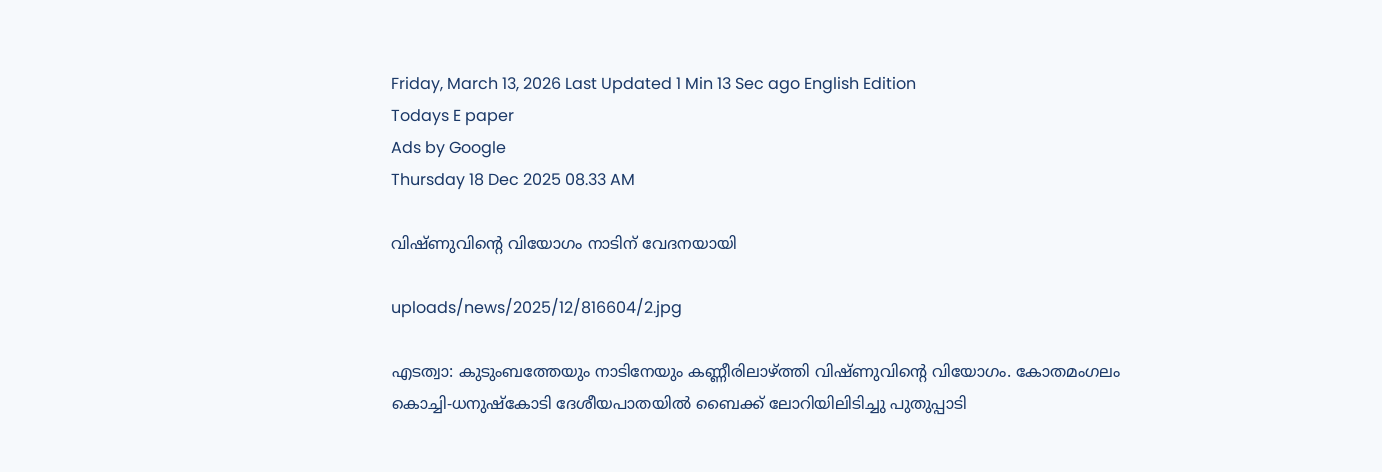Friday, March 13, 2026 Last Updated 1 Min 13 Sec ago English Edition
Todays E paper
Ads by Google
Thursday 18 Dec 2025 08.33 AM

വിഷ്‌ണുവിന്റെ വിയോഗം നാടിന്‌ വേദനയായി

uploads/news/2025/12/816604/2.jpg

എടത്വാ: കുടുംബത്തേയും നാടിനേയും കണ്ണീരിലാഴ്‌ത്തി വിഷ്‌ണുവിന്റെ വിയോഗം. കോതമംഗലം കൊച്ചി-ധനുഷ്‌കോടി ദേശീയപാതയില്‍ ബൈക്ക്‌ ലോറിയിലിടിച്ചു പുതുപ്പാടി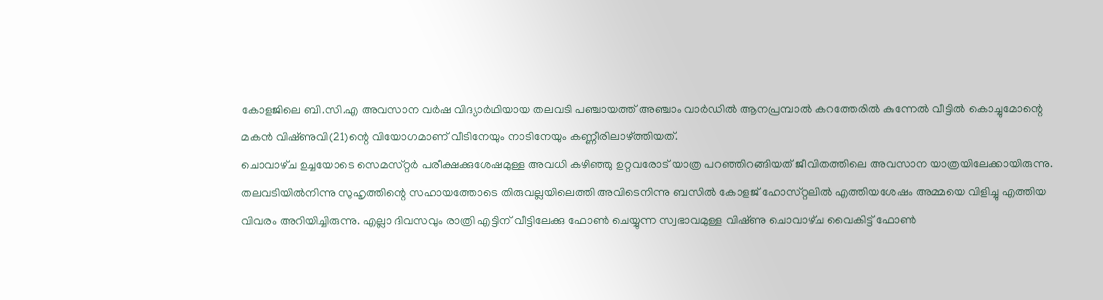കോളജിലെ ബി.സി.എ അവസാന വര്‍ഷ വിദ്യാര്‍ഥിയായ തലവടി പഞ്ചായത്ത്‌ അഞ്ചാം വാര്‍ഡില്‍ ആനപ്രമ്പാല്‍ കറത്തേരില്‍ കുന്നേല്‍ വീട്ടില്‍ കൊച്ചുമോന്റെ മകന്‍ വിഷ്‌ണുവി(21)ന്റെ വിയോഗമാണ്‌ വീടിനേയും നാടിനേയും കണ്ണീരിലാഴ്‌ത്തിയത്‌.
ചൊവാഴ്‌ച ഉച്ചയോടെ സെമസ്‌റ്റര്‍ പരീക്ഷക്കുശേഷമുള്ള അവധി കഴിഞ്ഞു ഉറ്റവരോട്‌ യാത്ര പറഞ്ഞിറങ്ങിയത്‌ ജീവിതത്തിലെ അവസാന യാത്രയിലേക്കായിരുന്നു. തലവടിയില്‍നിന്നു സുഹൃത്തിന്റെ സഹായത്തോടെ തിരുവല്ലയിലെത്തി അവിടെനിന്നു ബസില്‍ കോളജ്‌ ഹോസ്‌റ്റലില്‍ എത്തിയശേഷം അമ്മയെ വിളിച്ചു എത്തിയ വിവരം അറിയിച്ചിരുന്നു. എല്ലാ ദിവസവും രാത്രി എട്ടിന്‌ വീട്ടിലേക്കു ഫോണ്‍ ചെയ്യുന്ന സ്വഭാവമുള്ള വിഷ്‌ണു ചൊവാഴ്‌ച വൈകിട്ട്‌ ഫോണ്‍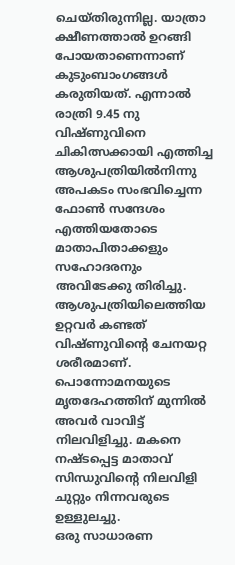ചെയ്‌തിരുന്നില്ല. യാത്രാ ക്ഷീണത്താല്‍ ഉറങ്ങി പോയതാണെന്നാണ്‌ കുടുംബാംഗങ്ങള്‍ കരുതിയത്‌. എന്നാല്‍ രാത്രി 9.45 നു വിഷ്‌ണുവിനെ ചികിത്സക്കായി എത്തിച്ച ആശുപത്രിയില്‍നിന്നു അപകടം സംഭവിച്ചെന്ന ഫോണ്‍ സന്ദേശം എത്തിയതോടെ മാതാപിതാക്കളും സഹോദരനും അവിടേക്കു തിരിച്ചു. ആശുപത്രിയിലെത്തിയ ഉറ്റവര്‍ കണ്ടത്‌ വിഷ്‌ണുവിന്റെ ചേനയറ്റ ശരീരമാണ്‌. പൊന്നോമനയുടെ മൃതദേഹത്തിന്‌ മുന്നില്‍ അവര്‍ വാവിട്ട്‌ നിലവിളിച്ചു. മകനെ നഷ്‌ടപ്പെട്ട മാതാവ്‌ സിന്ധുവിന്റെ നിലവിളി ചുറ്റും നിന്നവരുടെ ഉള്ളുലച്ചു.
ഒരു സാധാരണ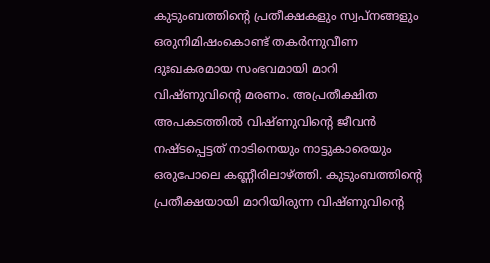കുടുംബത്തിന്റെ പ്രതീക്ഷകളും സ്വപ്‌നങ്ങളും ഒരുനിമിഷംകൊണ്ട്‌ തകര്‍ന്നുവീണ ദുഃഖകരമായ സംഭവമായി മാറി വിഷ്‌ണുവിന്റെ മരണം. അപ്രതീക്ഷിത അപകടത്തില്‍ വിഷ്‌ണുവിന്റെ ജീവന്‍ നഷ്‌ടപ്പെട്ടത്‌ നാടിനെയും നാട്ടുകാരെയും ഒരുപോലെ കണ്ണീരിലാഴ്‌ത്തി. കുടുംബത്തിന്റെ പ്രതീക്ഷയായി മാറിയിരുന്ന വിഷ്‌ണുവിന്റെ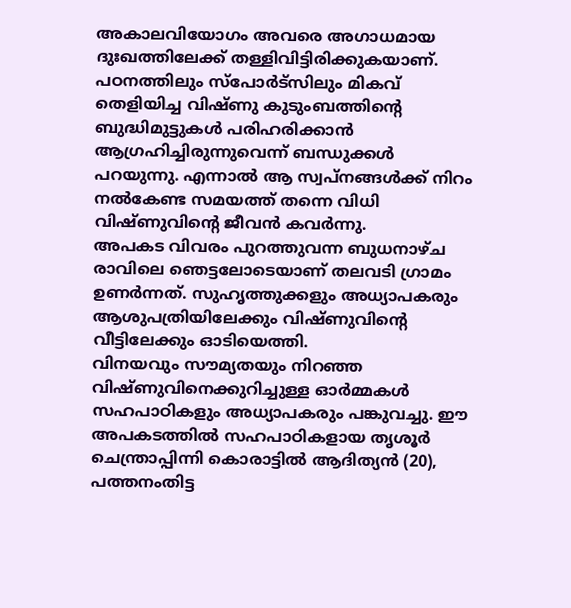അകാലവിയോഗം അവരെ അഗാധമായ ദുഃഖത്തിലേക്ക്‌ തള്ളിവിട്ടിരിക്കുകയാണ്‌. പഠനത്തിലും സ്‌പോര്‍ട്‌സിലും മികവ്‌ തെളിയിച്ച വിഷ്‌ണു കുടുംബത്തിന്റെ ബുദ്ധിമുട്ടുകള്‍ പരിഹരിക്കാന്‍ ആഗ്രഹിച്ചിരുന്നുവെന്ന്‌ ബന്ധുക്കള്‍ പറയുന്നു. എന്നാല്‍ ആ സ്വപ്‌നങ്ങള്‍ക്ക്‌ നിറം നല്‍കേണ്ട സമയത്ത്‌ തന്നെ വിധി വിഷ്‌ണുവിന്റെ ജീവന്‍ കവര്‍ന്നു.
അപകട വിവരം പുറത്തുവന്ന ബുധനാഴ്‌ച രാവിലെ ഞെട്ടലോടെയാണ്‌ തലവടി ഗ്രാമം ഉണര്‍ന്നത്‌. സുഹൃത്തുക്കളും അധ്യാപകരും ആശുപത്രിയിലേക്കും വിഷ്‌ണുവിന്റെ വീട്ടിലേക്കും ഓടിയെത്തി.
വിനയവും സൗമ്യതയും നിറഞ്ഞ വിഷ്‌ണുവിനെക്കുറിച്ചുള്ള ഓര്‍മ്മകള്‍ സഹപാഠികളും അധ്യാപകരും പങ്കുവച്ചു. ഈ അപകടത്തില്‍ സഹപാഠികളായ തൃശൂര്‍ ചെന്ത്രാപ്പിന്നി കൊരാട്ടില്‍ ആദിത്യന്‍ (20), പത്തനംതിട്ട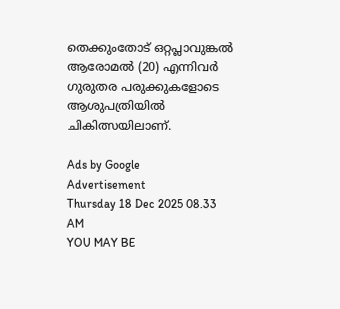തെക്കുംതോട്‌ ഒറ്റപ്ലാവുങ്കല്‍ ആരോമല്‍ (20) എന്നിവര്‍ ഗുരുതര പരുക്കുകളോടെ ആശുപത്രിയില്‍ ചികിത്സയിലാണ്‌.

Ads by Google
Advertisement
Thursday 18 Dec 2025 08.33 AM
YOU MAY BE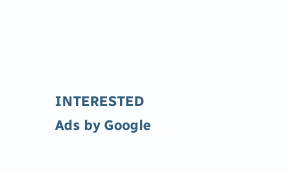INTERESTED
Ads by Google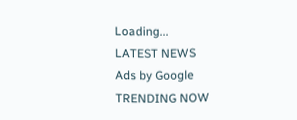Loading...
LATEST NEWS
Ads by Google
TRENDING NOW